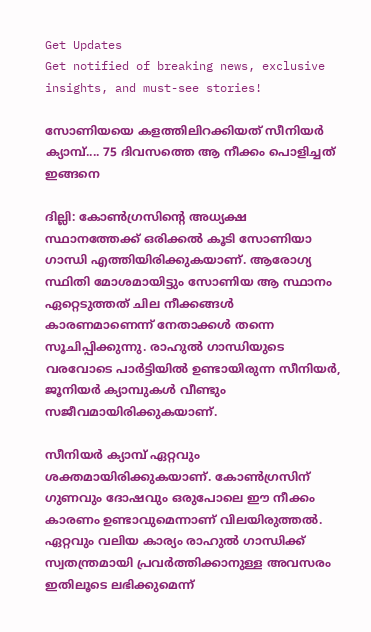Get Updates
Get notified of breaking news, exclusive insights, and must-see stories!

സോണിയയെ കളത്തിലിറക്കിയത് സീനിയര്‍ ക്യാമ്പ്.... 75 ദിവസത്തെ ആ നീക്കം പൊളിച്ചത് ഇങ്ങനെ

ദില്ലി: കോണ്‍ഗ്രസിന്റെ അധ്യക്ഷ സ്ഥാനത്തേക്ക് ഒരിക്കല്‍ കൂടി സോണിയാ ഗാന്ധി എത്തിയിരിക്കുകയാണ്. ആരോഗ്യ സ്ഥിതി മോശമായിട്ടും സോണിയ ആ സ്ഥാനം ഏറ്റെടുത്തത് ചില നീക്കങ്ങള്‍ കാരണമാണെന്ന് നേതാക്കള്‍ തന്നെ സൂചിപ്പിക്കുന്നു. രാഹുല്‍ ഗാന്ധിയുടെ വരവോടെ പാര്‍ട്ടിയില്‍ ഉണ്ടായിരുന്ന സീനിയര്‍, ജൂനിയര്‍ ക്യാമ്പുകള്‍ വീണ്ടും സജീവമായിരിക്കുകയാണ്.

സീനിയര്‍ ക്യാമ്പ് ഏറ്റവും ശക്തമായിരിക്കുകയാണ്. കോണ്‍ഗ്രസിന് ഗുണവും ദോഷവും ഒരുപോലെ ഈ നീക്കം കാരണം ഉണ്ടാവുമെന്നാണ് വിലയിരുത്തല്‍. ഏറ്റവും വലിയ കാര്യം രാഹുല്‍ ഗാന്ധിക്ക് സ്വതന്ത്രമായി പ്രവര്‍ത്തിക്കാനുള്ള അവസരം ഇതിലൂടെ ലഭിക്കുമെന്ന്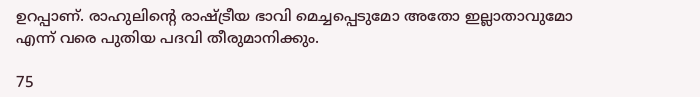ഉറപ്പാണ്. രാഹുലിന്റെ രാഷ്ട്രീയ ഭാവി മെച്ചപ്പെടുമോ അതോ ഇല്ലാതാവുമോ എന്ന് വരെ പുതിയ പദവി തീരുമാനിക്കും.

75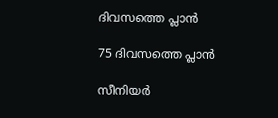ദിവസത്തെ പ്ലാന്‍

75 ദിവസത്തെ പ്ലാന്‍

സീനിയര്‍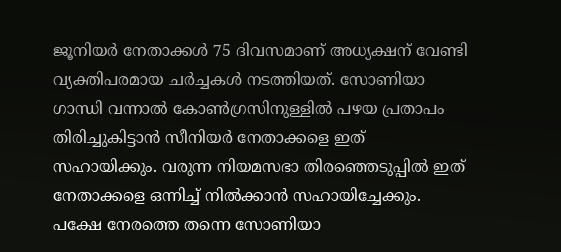ജൂനിയര്‍ നേതാക്കള്‍ 75 ദിവസമാണ് അധ്യക്ഷന് വേണ്ടി വ്യക്തിപരമായ ചര്‍ച്ചകള്‍ നടത്തിയത്. സോണിയാ ഗാന്ധി വന്നാല്‍ കോണ്‍ഗ്രസിനുള്ളില്‍ പഴയ പ്രതാപം തിരിച്ചുകിട്ടാന്‍ സീനിയര്‍ നേതാക്കളെ ഇത് സഹായിക്കും. വരുന്ന നിയമസഭാ തിരഞ്ഞെടുപ്പില്‍ ഇത് നേതാക്കളെ ഒന്നിച്ച് നില്‍ക്കാന്‍ സഹായിച്ചേക്കും. പക്ഷേ നേരത്തെ തന്നെ സോണിയാ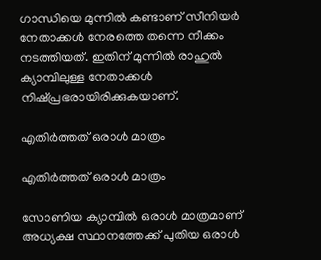ഗാന്ധിയെ മുന്നില്‍ കണ്ടാണ് സീനിയര്‍ നേതാക്കള്‍ നേരത്തെ തന്നെ നീക്കം നടത്തിയത്. ഇതിന് മുന്നില്‍ രാഹുല്‍ ക്യാമ്പിലുള്ള നേതാക്കള്‍ നിഷ്പ്രഭരായിരിക്കുകയാണ്.

എതിര്‍ത്തത് ഒരാള്‍ മാത്രം

എതിര്‍ത്തത് ഒരാള്‍ മാത്രം

സോണിയ ക്യാമ്പില്‍ ഒരാള്‍ മാത്രമാണ് അധ്യക്ഷ സ്ഥാനത്തേക്ക് പുതിയ ഒരാള്‍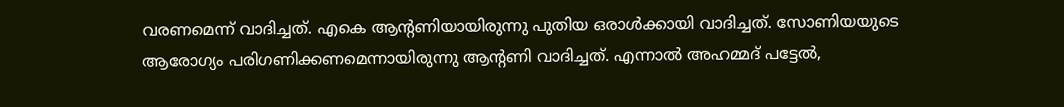വരണമെന്ന് വാദിച്ചത്. എകെ ആന്റണിയായിരുന്നു പുതിയ ഒരാള്‍ക്കായി വാദിച്ചത്. സോണിയയുടെ ആരോഗ്യം പരിഗണിക്കണമെന്നായിരുന്നു ആന്റണി വാദിച്ചത്. എന്നാല്‍ അഹമ്മദ് പട്ടേല്‍,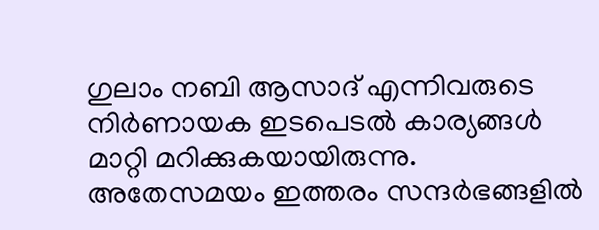ഗുലാം നബി ആസാദ് എന്നിവരുടെ നിര്‍ണായക ഇടപെടല്‍ കാര്യങ്ങള്‍ മാറ്റി മറിക്കുകയായിരുന്നു. അതേസമയം ഇത്തരം സന്ദര്‍ഭങ്ങളില്‍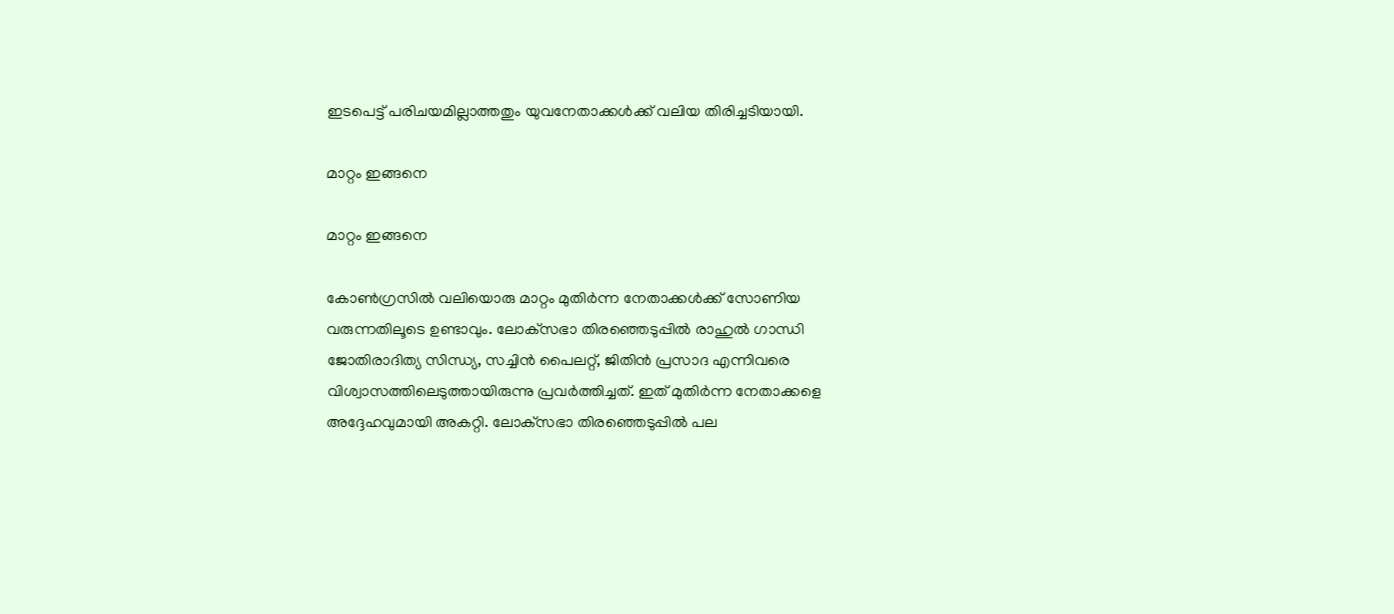ഇടപെട്ട് പരിചയമില്ലാത്തതും യുവനേതാക്കള്‍ക്ക് വലിയ തിരിച്ചടിയായി.

മാറ്റം ഇങ്ങനെ

മാറ്റം ഇങ്ങനെ

കോണ്‍ഗ്രസില്‍ വലിയൊരു മാറ്റം മുതിര്‍ന്ന നേതാക്കള്‍ക്ക് സോണിയ വരുന്നതിലൂടെ ഉണ്ടാവും. ലോക്‌സഭാ തിരഞ്ഞെടുപ്പില്‍ രാഹുല്‍ ഗാന്ധി ജോതിരാദിത്യ സിന്ധ്യ, സച്ചിന്‍ പൈലറ്റ്, ജിതിന്‍ പ്രസാദ എന്നിവരെ വിശ്വാസത്തിലെടുത്തായിരുന്നു പ്രവര്‍ത്തിച്ചത്. ഇത് മുതിര്‍ന്ന നേതാക്കളെ അദ്ദേഹവുമായി അകറ്റി. ലോക്‌സഭാ തിരഞ്ഞെടുപ്പില്‍ പല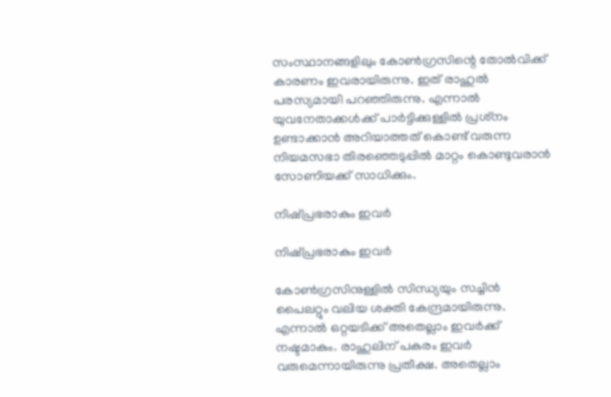സംസ്ഥാനങ്ങളിലും കോണ്‍ഗ്രസിന്റെ തോല്‍വിക്ക് കാരണം ഇവരായിരുന്നു. ഇത് രാഹുല്‍ പരസ്യമായി പറഞ്ഞിരുന്നു. എന്നാല്‍ യുവനേതാക്കള്‍ക്ക് പാര്‍ട്ടിക്കുള്ളില്‍ പ്രശ്‌നം ഉണ്ടാക്കാന്‍ അറിയാത്തത് കൊണ്ട് വരുന്ന നിയമസഭാ തിരഞ്ഞെടുപ്പില്‍ മാറ്റം കൊണ്ടുവരാന്‍ സോണിയക്ക് സാധിക്കും.

നിഷ്പ്രഭരാകും ഇവര്‍

നിഷ്പ്രഭരാകും ഇവര്‍

കോണ്‍ഗ്രസിനുള്ളില്‍ സിന്ധ്യയും സച്ചിന്‍ പൈലറ്റും വലിയ ശക്തി കേന്ദ്രമായിരുന്നു. എന്നാല്‍ ഒറ്റയടിക്ക് അതെല്ലാം ഇവര്‍ക്ക് നഷ്ടമാകും. രാഹുലിന് പകരം ഇവര്‍ വരുമെന്നായിരുന്നു പ്രതീക്ഷ. അതെല്ലാം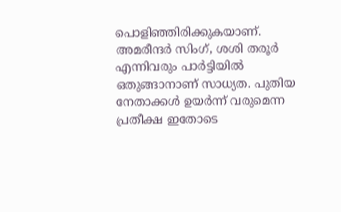പൊളിഞ്ഞിരിക്കുകയാണ്. അമരീന്ദര്‍ സിംഗ്, ശശി തരൂര്‍ എന്നിവരും പാര്‍ട്ടിയില്‍ ഒതുങ്ങാനാണ് സാധ്യത. പുതിയ നേതാക്കള്‍ ഉയര്‍ന്ന് വരുമെന്ന പ്രതീക്ഷ ഇതോടെ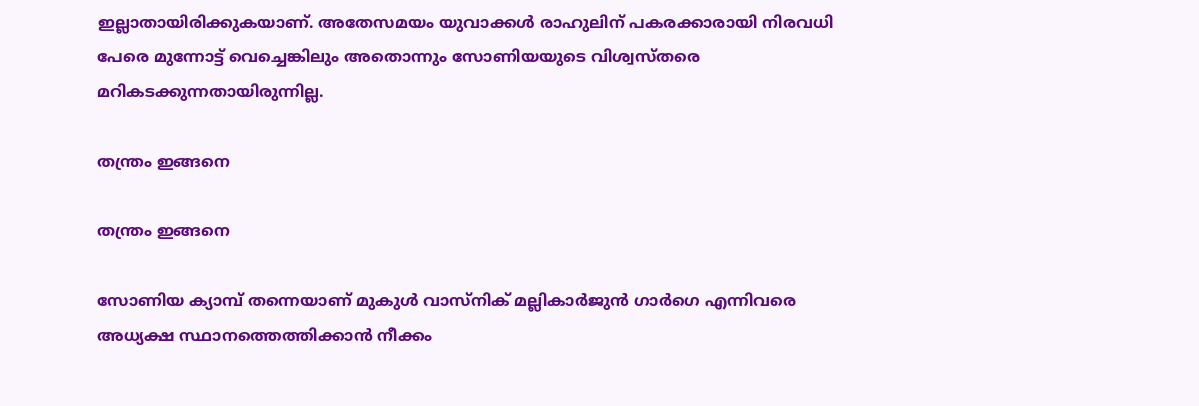ഇല്ലാതായിരിക്കുകയാണ്. അതേസമയം യുവാക്കള്‍ രാഹുലിന് പകരക്കാരായി നിരവധി പേരെ മുന്നോട്ട് വെച്ചെങ്കിലും അതൊന്നും സോണിയയുടെ വിശ്വസ്തരെ മറികടക്കുന്നതായിരുന്നില്ല.

തന്ത്രം ഇങ്ങനെ

തന്ത്രം ഇങ്ങനെ

സോണിയ ക്യാമ്പ് തന്നെയാണ് മുകുള്‍ വാസ്‌നിക് മല്ലികാര്‍ജുന്‍ ഗാര്‍ഗെ എന്നിവരെ അധ്യക്ഷ സ്ഥാനത്തെത്തിക്കാന്‍ നീക്കം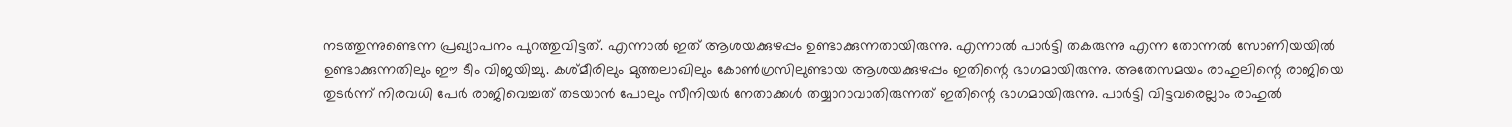നടത്തുന്നുണ്ടെന്ന പ്രഖ്യാപനം പുറത്തുവിട്ടത്. എന്നാല്‍ ഇത് ആശയക്കുഴപ്പം ഉണ്ടാക്കുന്നതായിരുന്നു. എന്നാല്‍ പാര്‍ട്ടി തകരുന്നു എന്ന തോന്നല്‍ സോണിയയില്‍ ഉണ്ടാക്കുന്നതിലും ഈ ടീം വിജയിച്ചു. കശ്മീരിലും മുത്തലാഖിലും കോണ്‍ഗ്രസിലുണ്ടായ ആശയക്കുഴപ്പം ഇതിന്റെ ഭാഗമായിരുന്നു. അതേസമയം രാഹുലിന്റെ രാജിയെ തുടര്‍ന്ന് നിരവധി പേര്‍ രാജിവെച്ചത് തടയാന്‍ പോലും സീനിയര്‍ നേതാക്കള്‍ തയ്യാറാവാതിരുന്നത് ഇതിന്റെ ഭാഗമായിരുന്നു. പാര്‍ട്ടി വിട്ടവരെല്ലാം രാഹുല്‍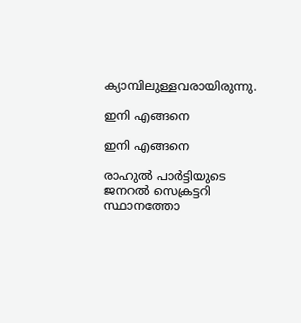ക്യാമ്പിലുള്ളവരായിരുന്നു.

ഇനി എങ്ങനെ

ഇനി എങ്ങനെ

രാഹുല്‍ പാര്‍ട്ടിയുടെ ജനറല്‍ സെക്രട്ടറി സ്ഥാനത്തോ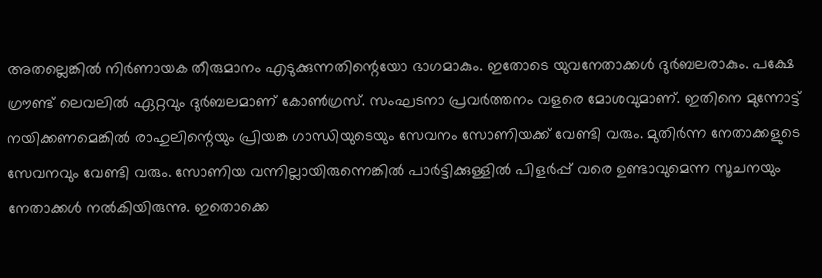അതല്ലെങ്കില്‍ നിര്‍ണായക തീരുമാനം എടുക്കുന്നതിന്റെയോ ഭാഗമാകും. ഇതോടെ യുവനേതാക്കള്‍ ദുര്‍ബലരാകും. പക്ഷേ ഗ്രൗണ്ട് ലെവലില്‍ ഏറ്റവും ദുര്‍ബലമാണ് കോണ്‍ഗ്രസ്. സംഘടനാ പ്രവര്‍ത്തനം വളരെ മോശവുമാണ്. ഇതിനെ മുന്നോട്ട് നയിക്കണമെങ്കില്‍ രാഹുലിന്റെയും പ്രിയങ്ക ഗാന്ധിയുടെയും സേവനം സോണിയക്ക് വേണ്ടി വരും. മുതിര്‍ന്ന നേതാക്കളുടെ സേവനവും വേണ്ടി വരും. സോണിയ വന്നില്ലായിരുന്നെങ്കില്‍ പാര്‍ട്ടിക്കുള്ളില്‍ പിളര്‍പ്പ് വരെ ഉണ്ടാവുമെന്ന സൂചനയും നേതാക്കള്‍ നല്‍കിയിരുന്നു. ഇതൊക്കെ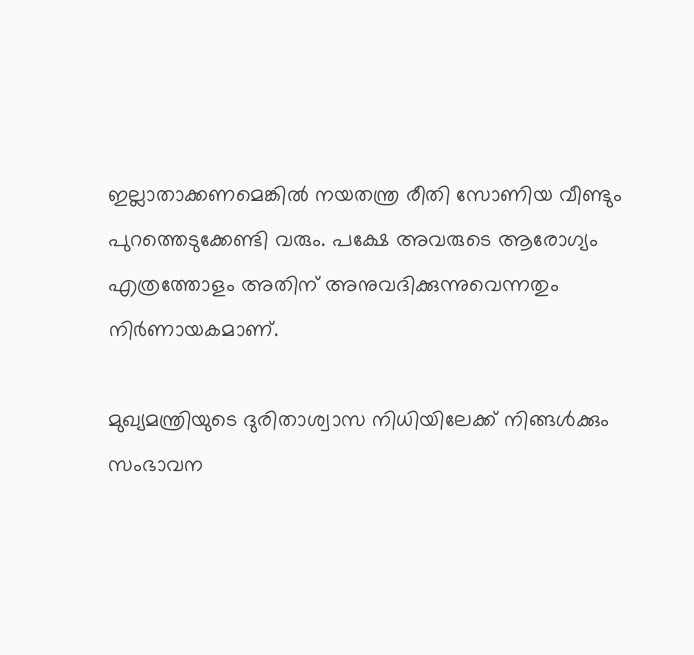ഇല്ലാതാക്കണമെങ്കില്‍ നയതന്ത്ര രീതി സോണിയ വീണ്ടും പുറത്തെടുക്കേണ്ടി വരും. പക്ഷേ അവരുടെ ആരോഗ്യം എത്രത്തോളം അതിന് അനുവദിക്കുന്നുവെന്നതും നിര്‍ണായകമാണ്.

മുഖ്യമന്ത്രിയുടെ ദുരിതാശ്വാസ നിധിയിലേക്ക് നിങ്ങള്‍ക്കും സംഭാവന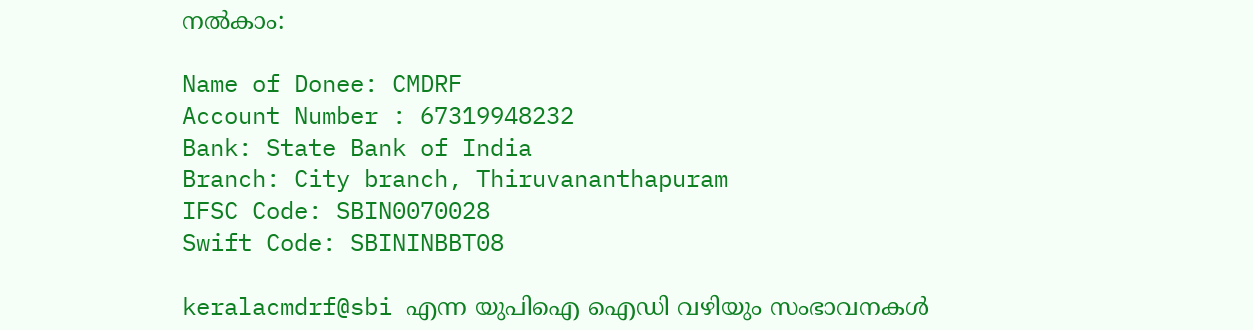നല്‍കാം:

Name of Donee: CMDRF
Account Number : 67319948232
Bank: State Bank of India
Branch: City branch, Thiruvananthapuram
IFSC Code: SBIN0070028
Swift Code: SBININBBT08

keralacmdrf@sbi എന്ന യുപിഐ ഐഡി വഴിയും സംഭാവനകള്‍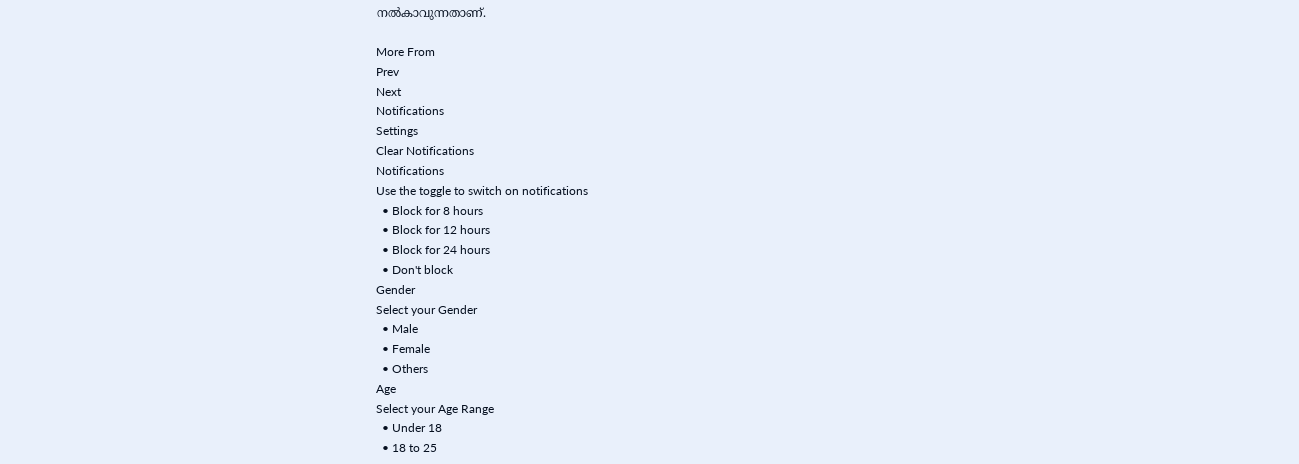നല്‍കാവുന്നതാണ്.

More From
Prev
Next
Notifications
Settings
Clear Notifications
Notifications
Use the toggle to switch on notifications
  • Block for 8 hours
  • Block for 12 hours
  • Block for 24 hours
  • Don't block
Gender
Select your Gender
  • Male
  • Female
  • Others
Age
Select your Age Range
  • Under 18
  • 18 to 25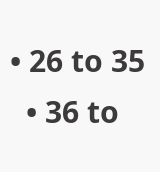• 26 to 35
  • 36 to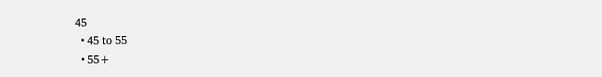45
  • 45 to 55
  • 55+